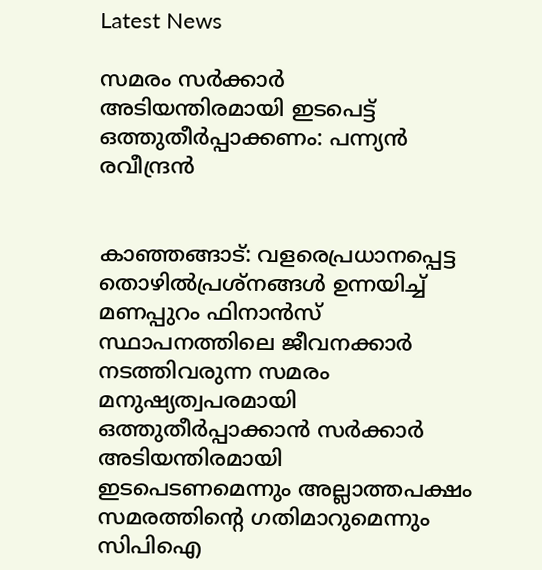Latest News

സമരം സര്‍ക്കാര്‍ അടിയന്തിരമായി ഇടപെട്ട് ഒത്തുതീര്‍പ്പാക്കണം: പന്ന്യന്‍ രവീന്ദ്രന്‍


കാഞ്ഞങ്ങാട്: വളരെപ്രധാനപ്പെട്ട തൊഴില്‍പ്രശ്‌നങ്ങള്‍ ഉന്നയിച്ച് മണപ്പുറം ഫിനാന്‍സ് സ്ഥാപനത്തിലെ ജീവനക്കാര്‍ നടത്തിവരുന്ന സമരം മനുഷ്യത്വപരമായി ഒത്തുതീര്‍പ്പാക്കാന്‍ സര്‍ക്കാര്‍ അടിയന്തിരമായി ഇടപെടണമെന്നും അല്ലാത്തപക്ഷം സമരത്തിന്റെ ഗതിമാറുമെന്നും സിപിഐ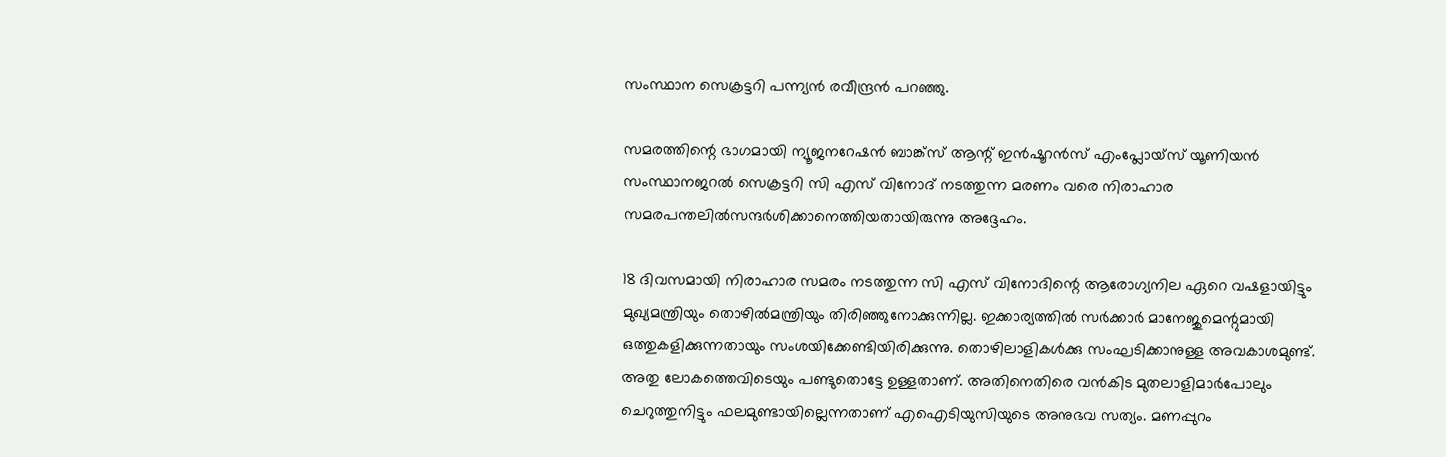സംസ്ഥാന സെക്രട്ടറി പന്ന്യന്‍ രവീന്ദ്രന്‍ പറഞ്ഞു.

സമരത്തിന്റെ ഭാഗമായി ന്യൂജനറേഷന്‍ ബാങ്ക്‌സ് ആന്റ് ഇന്‍ഷൂറന്‍സ് എംപ്ലോയ്‌സ് യൂണിയന്‍ സംസ്ഥാനജറല്‍ സെക്രട്ടറി സി എസ് വിനോദ് നടത്തുന്ന മരണം വരെ നിരാഹാര സമരപന്തലില്‍സന്ദര്‍ശിക്കാനെത്തിയതായിരുന്നു അദ്ദേഹം.

18 ദിവസമായി നിരാഹാര സമരം നടത്തുന്ന സി എസ് വിനോദിന്റെ ആരോഗ്യനില ഏറെ വഷളായിട്ടും മുഖ്യമന്ത്രിയും തൊഴില്‍മന്ത്രിയും തിരിഞ്ഞുനോക്കുന്നില്ല. ഇക്കാര്യത്തില്‍ സര്‍ക്കാര്‍ മാനേജുമെന്റുമായി ഒത്തുകളിക്കുന്നതായും സംശയിക്കേണ്ടിയിരിക്കുന്നു. തൊഴിലാളികള്‍ക്കു സംഘടിക്കാനുള്ള അവകാശമുണ്ട്. അതു ലോകത്തെവിടെയും പണ്ടുതൊട്ടേ ഉള്ളതാണ്. അതിനെതിരെ വന്‍കിട മുതലാളിമാര്‍പോലും ചെറുത്തുനിട്ടും ഫലമുണ്ടായില്ലെന്നതാണ് എഐടിയുസിയുടെ അനുഭവ സത്യം. മണപ്പുറം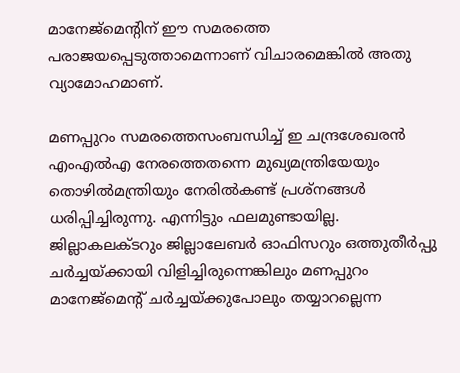മാനേജ്‌മെന്റിന് ഈ സമരത്തെ പരാജയപ്പെടുത്താമെന്നാണ് വിചാരമെങ്കില്‍ അതു വ്യാമോഹമാണ്.

മണപ്പുറം സമരത്തെസംബന്ധിച്ച് ഇ ചന്ദ്രശേഖരന്‍ എംഎല്‍എ നേരത്തെതന്നെ മുഖ്യമന്ത്രിയേയും തൊഴില്‍മന്ത്രിയും നേരില്‍കണ്ട് പ്രശ്‌നങ്ങള്‍ ധരിപ്പിച്ചിരുന്നു. എന്നിട്ടും ഫലമുണ്ടായില്ല. ജില്ലാകലക്ടറും ജില്ലാലേബര്‍ ഓഫിസറും ഒത്തുതീര്‍പ്പു ചര്‍ച്ചയ്ക്കായി വിളിച്ചിരുന്നെങ്കിലും മണപ്പുറം മാനേജ്‌മെന്റ് ചര്‍ച്ചയ്ക്കുപോലും തയ്യാറല്ലെന്ന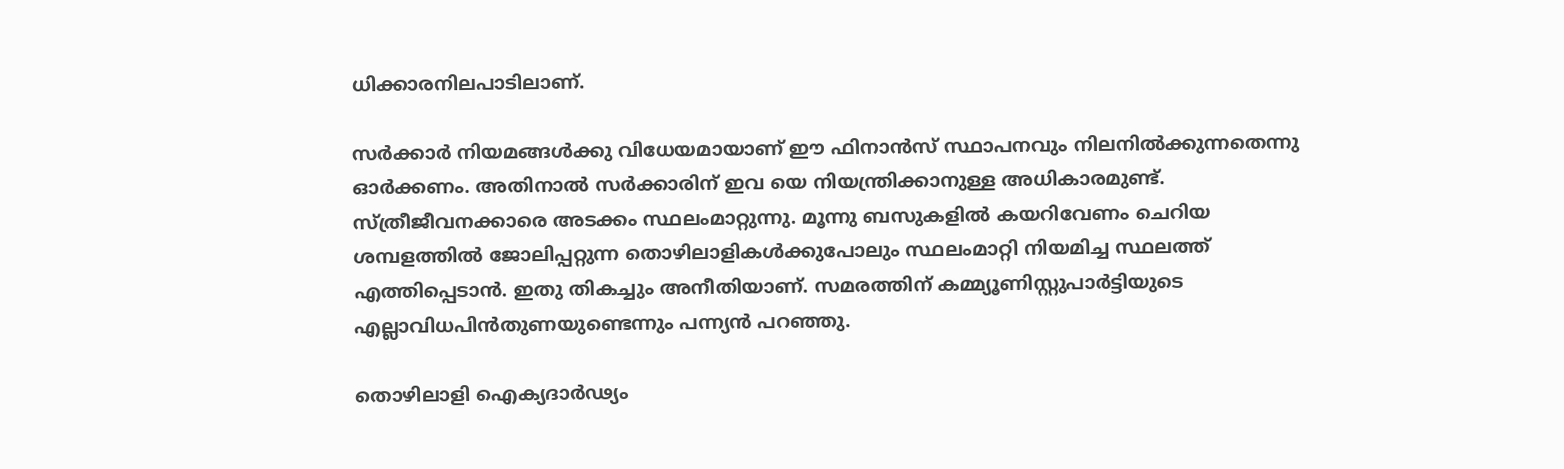ധിക്കാരനിലപാടിലാണ്.

സര്‍ക്കാര്‍ നിയമങ്ങള്‍ക്കു വിധേയമായാണ് ഈ ഫിനാന്‍സ് സ്ഥാപനവും നിലനില്‍ക്കുന്നതെന്നു ഓര്‍ക്കണം. അതിനാല്‍ സര്‍ക്കാരിന് ഇവ യെ നിയന്ത്രിക്കാനുള്ള അധികാരമുണ്ട്. സ്ത്രീജീവനക്കാരെ അടക്കം സ്ഥലംമാറ്റുന്നു. മൂന്നു ബസുകളില്‍ കയറിവേണം ചെറിയ ശമ്പളത്തില്‍ ജോലിപ്പറ്റുന്ന തൊഴിലാളികള്‍ക്കുപോലും സ്ഥലംമാറ്റി നിയമിച്ച സ്ഥലത്ത് എത്തിപ്പെടാന്‍. ഇതു തികച്ചും അനീതിയാണ്. സമരത്തിന് കമ്മ്യൂണിസ്റ്റുപാര്‍ട്ടിയുടെ എല്ലാവിധപിന്‍തുണയുണ്ടെന്നും പന്ന്യന്‍ പറഞ്ഞു.

തൊഴിലാളി ഐക്യദാര്‍ഢ്യം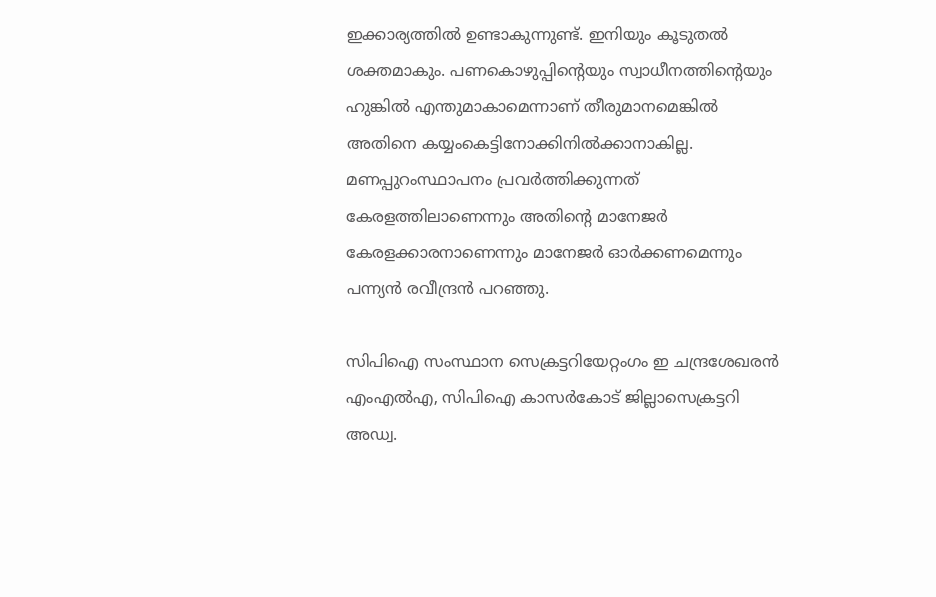ഇക്കാര്യത്തില്‍ ഉണ്ടാകുന്നുണ്ട്. ഇനിയും കൂടുതല്‍ ശക്തമാകും. പണകൊഴുപ്പിന്റെയും സ്വാധീനത്തിന്റെയും ഹുങ്കില്‍ എന്തുമാകാമെന്നാണ് തീരുമാനമെങ്കില്‍ അതിനെ കയ്യംകെട്ടിനോക്കിനില്‍ക്കാനാകില്ല. മണപ്പുറംസ്ഥാപനം പ്രവര്‍ത്തിക്കുന്നത് കേരളത്തിലാണെന്നും അതിന്റെ മാനേജര്‍ കേരളക്കാരനാണെന്നും മാനേജര്‍ ഓര്‍ക്കണമെന്നും പന്ന്യന്‍ രവീന്ദ്രന്‍ പറഞ്ഞു.

സിപിഐ സംസ്ഥാന സെക്രട്ടറിയേറ്റംഗം ഇ ചന്ദ്രശേഖരന്‍ എംഎല്‍എ, സിപിഐ കാസര്‍കോട് ജില്ലാസെക്രട്ടറി അഡ്വ.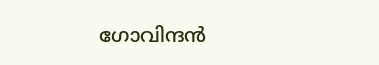ഗോവിന്ദന്‍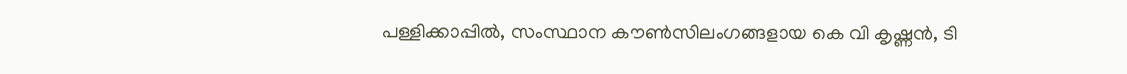പള്ളിക്കാപ്പില്‍, സംസ്ഥാന കൗണ്‍സിലംഗങ്ങളായ കെ വി കൃഷ്ണന്‍, ടി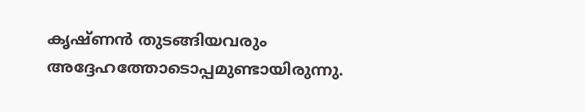കൃഷ്ണന്‍ തുടങ്ങിയവരും അദ്ദേഹത്തോടൊപ്പമുണ്ടായിരുന്നു.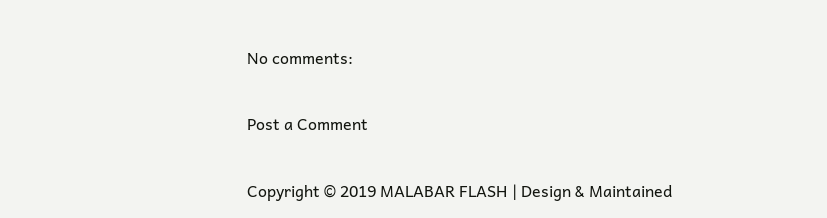No comments:

Post a Comment

Copyright © 2019 MALABAR FLASH | Design & Maintained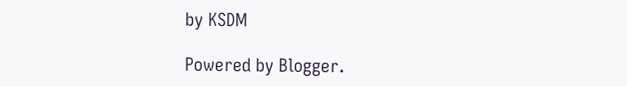by KSDM

Powered by Blogger.